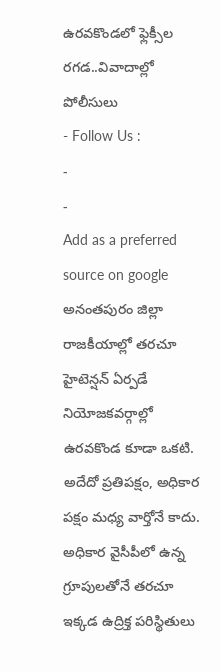ఉరవకొండలో ఫ్లెక్సీల రగడ..వివాదాల్లో పోలీసులు
- Follow Us :
-
-
Add as a preferred
source on google
అనంతపురం జిల్లా రాజకీయాల్లో తరచూ హైటెన్షన్ ఏర్పడే నియోజకవర్గాల్లో ఉరవకొండ కూడా ఒకటి. అదేదో ప్రతిపక్షం, అధికార పక్షం మధ్య వార్తోనే కాదు. అధికార వైసీపీలో ఉన్న గ్రూపులతోనే తరచూ ఇక్కడ ఉద్రిక్త పరిస్థితులు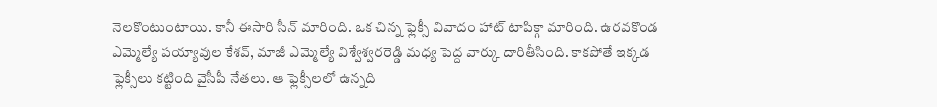నెలకొంటుంటాయి. కానీ ఈసారి సీన్ మారింది. ఒక చిన్న ఫ్లెక్సీ వివాదం హాట్ టాపిక్గా మారింది. ఉరవకొండ ఎమ్మెల్యే పయ్యావుల కేశవ్, మాజీ ఎమ్మెల్యే విశ్వేశ్వరరెడ్డి మధ్య పెద్ద వార్కు దారితీసింది. కాకపోతే ఇక్కడ ఫ్లెక్సీలు కట్టింది వైసీపీ నేతలు. ఆ ఫ్లెక్సీలలో ఉన్నది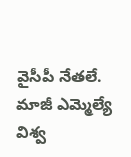వైసీపీ నేతలే. మాజీ ఎమ్మెల్యే విశ్వ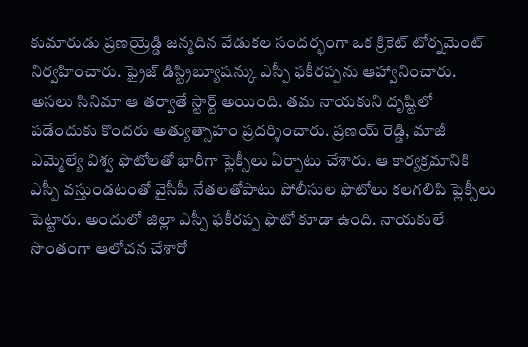కుమారుడు ప్రణయ్రెడ్డి జన్మదిన వేడుకల సందర్భంగా ఒక క్రికెట్ టోర్నమెంట్ నిర్వహించారు. ఫ్రైజ్ డిస్ట్రిబ్యూషన్కు ఎస్పీ ఫకీరప్పను ఆహ్వానించారు.
అసలు సినిమా ఆ తర్వాతే స్టార్ట్ అయింది. తమ నాయకుని దృష్టిలో పడేందుకు కొందరు అత్యుత్సాహం ప్రదర్శించారు. ప్రణయ్ రెడ్డి, మాజీ ఎమ్మెల్యే విశ్వ ఫొటోలతో భారీగా ఫ్లెక్సీలు ఏర్పాటు చేశారు. ఆ కార్యక్రమానికి ఎస్పీ వస్తుండటంతో వైసీపీ నేతలతోపాటు పోలీసుల ఫొటోలు కలగలిపి ఫ్లెక్సీలు పెట్టారు. అందులో జిల్లా ఎస్పీ ఫకీరప్ప ఫొటో కూడా ఉంది. నాయకులే సొంతంగా ఆలోచన చేశారో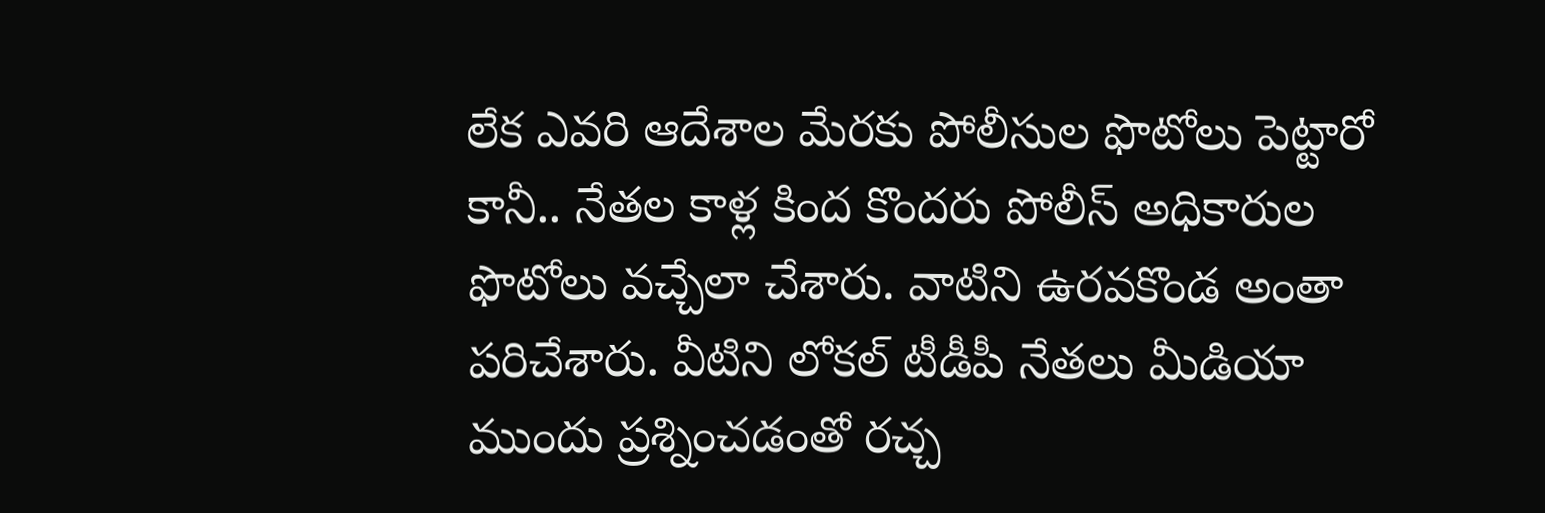లేక ఎవరి ఆదేశాల మేరకు పోలీసుల ఫొటోలు పెట్టారో కానీ.. నేతల కాళ్ల కింద కొందరు పోలీస్ అధికారుల ఫొటోలు వచ్చేలా చేశారు. వాటిని ఉరవకొండ అంతా పరిచేశారు. వీటిని లోకల్ టీడీపీ నేతలు మీడియా ముందు ప్రశ్నించడంతో రచ్చ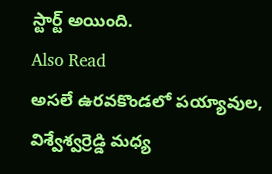స్టార్ట్ అయింది.
Also Read
అసలే ఉరవకొండలో పయ్యావుల, విశ్వేశ్వర్రెడ్డి మధ్య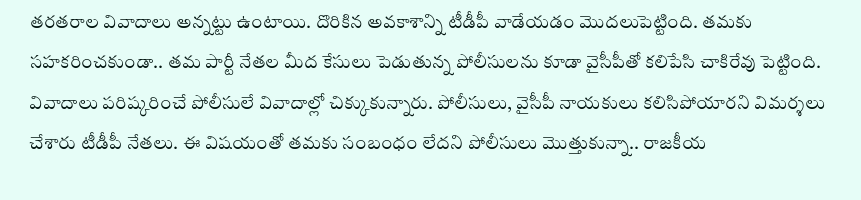తరతరాల వివాదాలు అన్నట్టు ఉంటాయి. దొరికిన అవకాశాన్ని టీడీపీ వాడేయడం మొదలుపెట్టింది. తమకు సహకరించకుండా.. తమ పార్టీ నేతల మీద కేసులు పెడుతున్న పోలీసులను కూడా వైసీపీతో కలిపేసి చాకిరేవు పెట్టింది. వివాదాలు పరిష్కరించే పోలీసులే వివాదాల్లో చిక్కుకున్నారు. పోలీసులు, వైసీపీ నాయకులు కలిసిపోయారని విమర్శలు చేశారు టీడీపీ నేతలు. ఈ విషయంతో తమకు సంబంధం లేదని పోలీసులు మొత్తుకున్నా.. రాజకీయ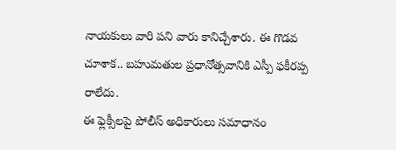నాయకులు వారి పని వారు కానిచ్చేశారు. ఈ గొడవ చూశాక.. బహుమతుల ప్రధానోత్సవానికి ఎస్పీ ఫకీరప్ప రాలేదు.
ఈ ఫ్లెక్సీలపై పోలీస్ అధికారులు సమాధానం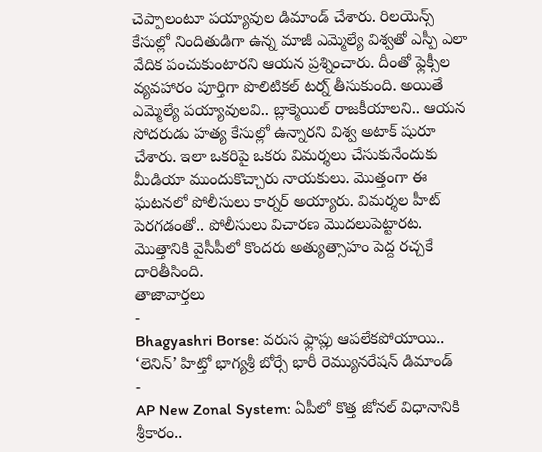చెప్పాలంటూ పయ్యావుల డిమాండ్ చేశారు. రిలయెన్స్ కేసుల్లో నిందితుడిగా ఉన్న మాజీ ఎమ్మెల్యే విశ్వతో ఎస్పీ ఎలా వేదిక పంచుకుంటారని ఆయన ప్రశ్నించారు. దీంతో ఫ్లెక్సీల వ్యవహారం పూర్తిగా పొలిటికల్ టర్న్ తీసుకుంది. అయితే ఎమ్మెల్యే పయ్యావులవి.. బ్లాక్మెయిల్ రాజకీయాలని.. ఆయన సోదరుడు హత్య కేసుల్లో ఉన్నారని విశ్వ అటాక్ షురూ చేశారు. ఇలా ఒకరిపై ఒకరు విమర్శలు చేసుకునేందుకు మీడియా ముందుకొచ్చారు నాయకులు. మొత్తంగా ఈ ఘటనలో పోలీసులు కార్నర్ అయ్యారు. విమర్శల హీట్ పెరగడంతో.. పోలీసులు విచారణ మొదలుపెట్టారట. మొత్తానికి వైసీపీలో కొందరు అత్యుత్సాహం పెద్ద రచ్చకే దారితీసింది.
తాజావార్తలు
-
Bhagyashri Borse: వరుస ఫ్లాప్లు ఆపలేకపోయాయి.. ‘లెనిన్’ హిట్తో భాగ్యశ్రీ బోర్సే భారీ రెమ్యునరేషన్ డిమాండ్
-
AP New Zonal System: ఏపీలో కొత్త జోనల్ విధానానికి శ్రీకారం..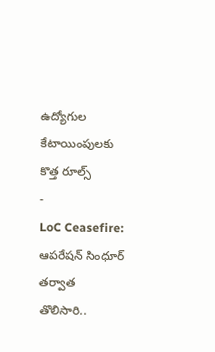ఉద్యోగుల కేటాయింపులకు కొత్త రూల్స్
-
LoC Ceasefire: ఆపరేషన్ సింధూర్ తర్వాత తొలిసారి..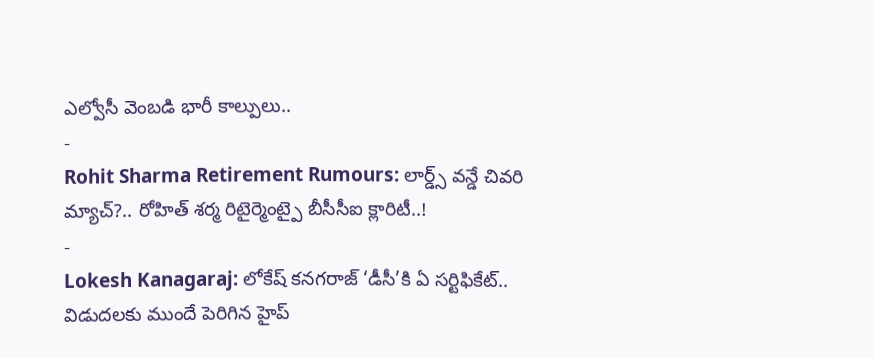ఎల్వోసీ వెంబడి భారీ కాల్పులు..
-
Rohit Sharma Retirement Rumours: లార్డ్స్ వన్డే చివరి మ్యాచ్?.. రోహిత్ శర్మ రిటైర్మెంట్పై బీసీసీఐ క్లారిటీ..!
-
Lokesh Kanagaraj: లోకేష్ కనగరాజ్ ‘డీసీ’కి ఏ సర్టిఫికేట్.. విడుదలకు ముందే పెరిగిన హైప్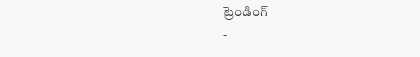ట్రెండింగ్
-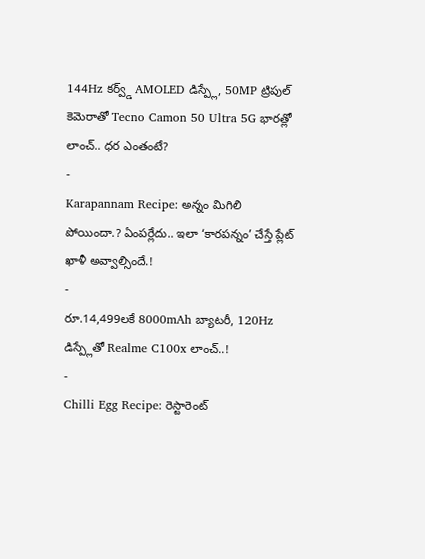144Hz కర్వ్డ్ AMOLED డిస్ప్లే, 50MP ట్రిపుల్ కెమెరాతో Tecno Camon 50 Ultra 5G భారత్లో లాంచ్.. ధర ఎంతంటే?
-
Karapannam Recipe: అన్నం మిగిలి పోయిందా.? ఏంపర్లేదు.. ఇలా ‘కారపన్నం’ చేస్తే ప్లేట్ ఖాళీ అవ్వాల్సిందే.!
-
రూ.14,499లకే 8000mAh బ్యాటరీ, 120Hz డిస్ప్లేతో Realme C100x లాంచ్..!
-
Chilli Egg Recipe: రెస్టారెంట్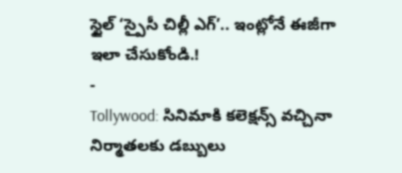స్టైల్ ‘స్పైసీ చిల్లీ ఎగ్’.. ఇంట్లోనే ఈజీగా ఇలా చేసుకోండి.!
-
Tollywood: సినిమాకి కలెక్షన్స్ వచ్చినా నిర్మాతలకు డబ్బులు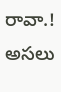రావా.! అసలు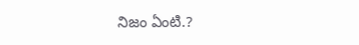నిజం ఏంటి.?